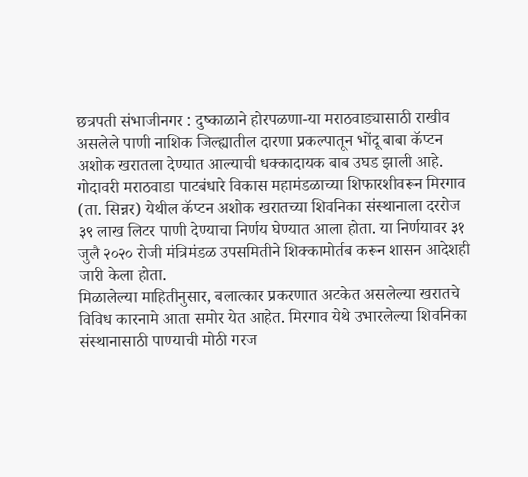छत्रपती संभाजीनगर : दुष्काळाने होरपळणा-या मराठवाड्यासाठी राखीव असलेले पाणी नाशिक जिल्ह्यातील दारणा प्रकल्पातून भोंदू बाबा कॅप्टन अशोक खरातला देण्यात आल्याची धक्कादायक बाब उघड झाली आहे. गोदावरी मराठवाडा पाटबंधारे विकास महामंडळाच्या शिफारशीवरून मिरगाव (ता. सिन्नर) येथील कॅप्टन अशोक खरातच्या शिवनिका संस्थानाला दररोज ३९ लाख लिटर पाणी देण्याचा निर्णय घेण्यात आला होता. या निर्णयावर ३१ जुलै २०२० रोजी मंत्रिमंडळ उपसमितीने शिक्कामोर्तब करून शासन आदेशही जारी केला होता.
मिळालेल्या माहितीनुसार, बलात्कार प्रकरणात अटकेत असलेल्या खरातचे विविध कारनामे आता समोर येत आहेत. मिरगाव येथे उभारलेल्या शिवनिका संस्थानासाठी पाण्याची मोठी गरज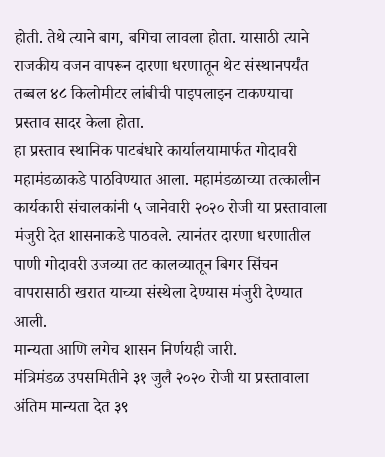होती. तेथे त्याने बाग, बगिचा लावला होता. यासाठी त्याने राजकीय वजन वापरून दारणा धरणातून थेट संस्थानपर्यंत तब्बल ४८ किलोमीटर लांबीची पाइपलाइन टाकण्याचा प्रस्ताव सादर केला होता.
हा प्रस्ताव स्थानिक पाटबंधारे कार्यालयामार्फत गोदावरी महामंडळाकडे पाठविण्यात आला. महामंडळाच्या तत्कालीन कार्यकारी संचालकांनी ५ जानेवारी २०२० रोजी या प्रस्तावाला मंजुरी देत शासनाकडे पाठवले. त्यानंतर दारणा धरणातील पाणी गोदावरी उजव्या तट कालव्यातून बिगर सिंचन वापरासाठी खरात याच्या संस्थेला देण्यास मंजुरी देण्यात आली.
मान्यता आणि लगेच शासन निर्णयही जारी.
मंत्रिमंडळ उपसमितीने ३१ जुलै २०२० रोजी या प्रस्तावाला अंतिम मान्यता देत ३९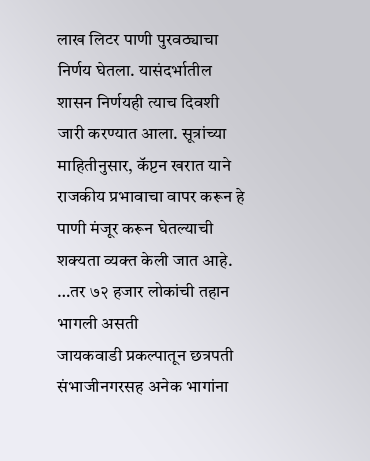लाख लिटर पाणी पुरवठ्याचा निर्णय घेतला. यासंदर्भातील शासन निर्णयही त्याच दिवशी जारी करण्यात आला. सूत्रांच्या माहितीनुसार, कॅप्टन खरात याने राजकीय प्रभावाचा वापर करून हे पाणी मंजूर करून घेतल्याची शक्यता व्यक्त केली जात आहे.
…तर ७२ हजार लोकांची तहान भागली असती
जायकवाडी प्रकल्पातून छत्रपती संभाजीनगरसह अनेक भागांना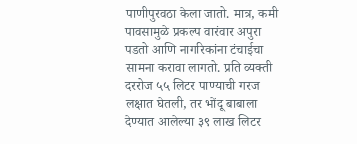पाणीपुरवठा केला जातो. मात्र, कमी पावसामुळे प्रकल्प वारंवार अपुरा पडतो आणि नागरिकांना टंचाईचा सामना करावा लागतो. प्रति व्यक्ती दररोज ५५ लिटर पाण्याची गरज लक्षात घेतली, तर भोंदू बाबाला देण्यात आलेल्या ३९ लाख लिटर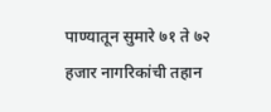पाण्यातून सुमारे ७१ ते ७२ हजार नागरिकांची तहान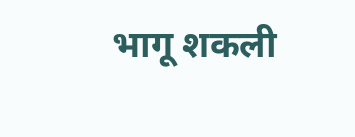भागू शकली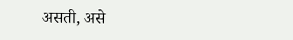असती, असे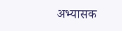अभ्यासक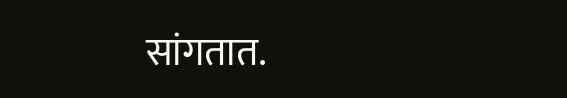सांगतात.